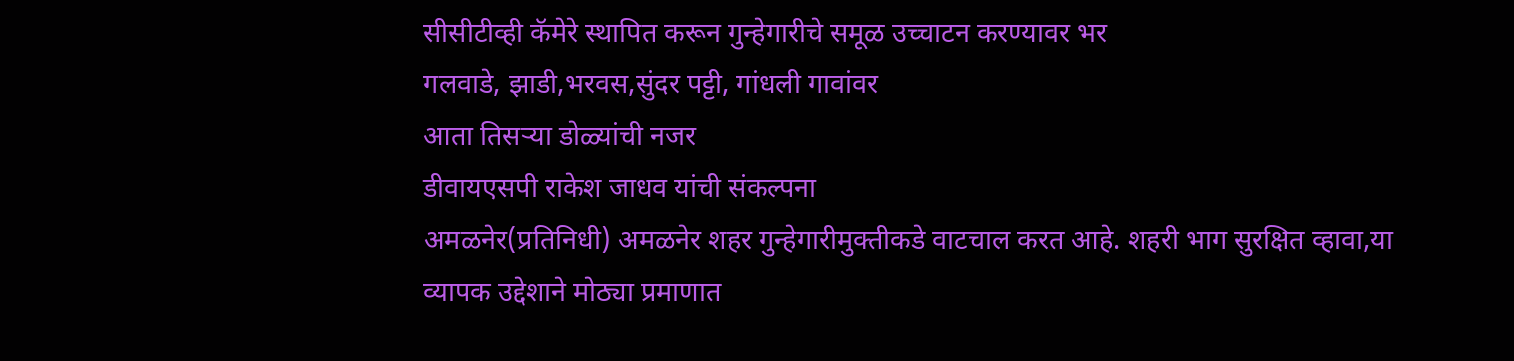सीसीटीव्ही कॅमेरे स्थापित करून गुन्हेगारीचे समूळ उच्चाटन करण्यावर भर
गलवाडे, झाडी,भरवस,सुंदर पट्टी, गांधली गावांवर
आता तिसऱ्या डोळ्यांची नजर
डीवायएसपी राकेश जाधव यांची संकल्पना
अमळनेर(प्रतिनिधी) अमळनेर शहर गुन्हेगारीमुक्तीकडे वाटचाल करत आहे. शहरी भाग सुरक्षित व्हावा,या व्यापक उद्देशाने मोठ्या प्रमाणात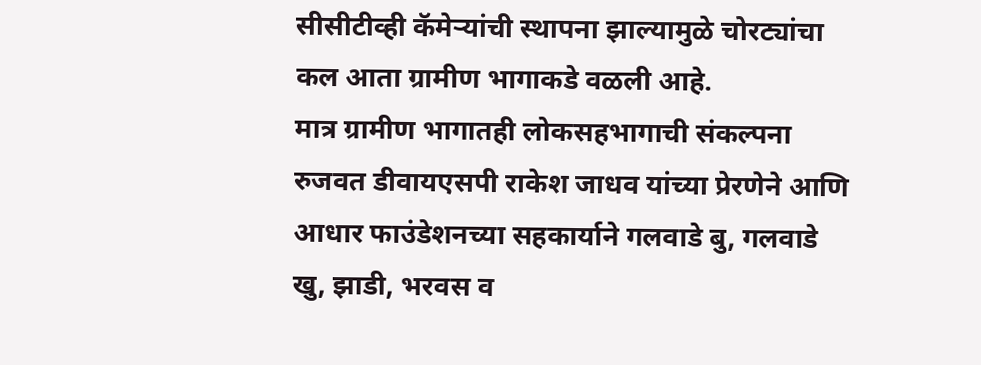सीसीटीव्ही कॅमेऱ्यांची स्थापना झाल्यामुळे चोरट्यांचा कल आता ग्रामीण भागाकडे वळली आहे.
मात्र ग्रामीण भागातही लोकसहभागाची संकल्पना रुजवत डीवायएसपी राकेश जाधव यांच्या प्रेरणेने आणि आधार फाउंडेशनच्या सहकार्याने गलवाडे बु, गलवाडे खु, झाडी, भरवस व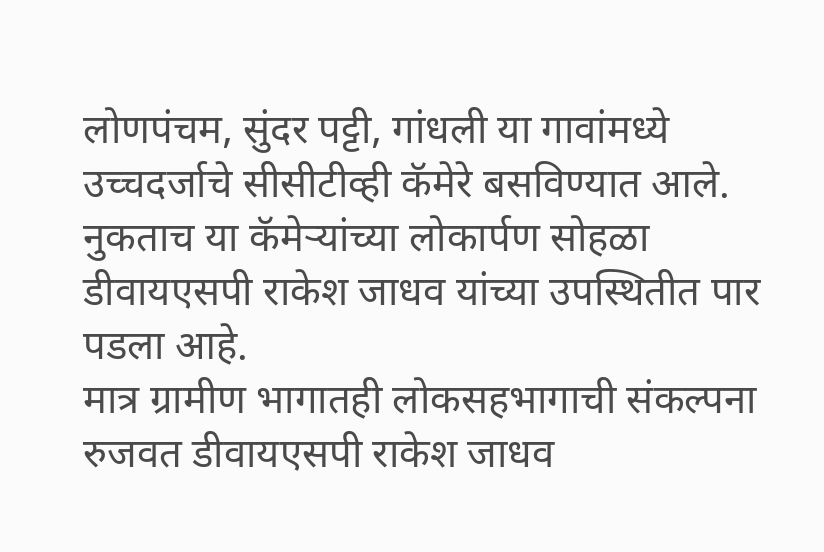लोणपंचम, सुंदर पट्टी, गांधली या गावांमध्ये उच्चदर्जाचे सीसीटीव्ही कॅमेरे बसविण्यात आले. नुकताच या कॅमेऱ्यांच्या लोकार्पण सोहळा डीवायएसपी राकेश जाधव यांच्या उपस्थितीत पार पडला आहे.
मात्र ग्रामीण भागातही लोकसहभागाची संकल्पना रुजवत डीवायएसपी राकेश जाधव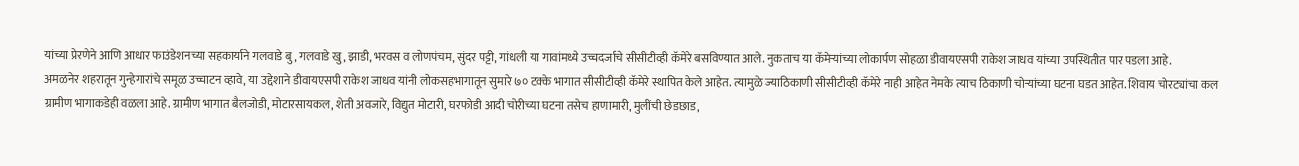यांच्या प्रेरणेने आणि आधार फाउंडेशनच्या सहकार्याने गलवाडे बु, गलवाडे खु, झाडी, भरवस व लोणपंचम, सुंदर पट्टी, गांधली या गावांमध्ये उच्चदर्जाचे सीसीटीव्ही कॅमेरे बसविण्यात आले. नुकताच या कॅमेऱ्यांच्या लोकार्पण सोहळा डीवायएसपी राकेश जाधव यांच्या उपस्थितीत पार पडला आहे.
अमळनेर शहरातून गुन्हेगारांचे समूळ उच्चाटन व्हावे, या उद्देशाने डीवायएसपी राकेश जाधव यांनी लोकसहभागातून सुमारे ७० टक्के भागात सीसीटीव्ही कॅमेरे स्थापित केले आहेत. त्यामुळे ज्याठिकाणी सीसीटीव्ही कॅमेरे नाही आहेत नेमके त्याच ठिकाणी चोऱ्यांच्या घटना घडत आहेत. शिवाय चोरट्यांचा कल ग्रामीण भागाकडेही वळला आहे. ग्रामीण भागात बैलजोडी, मोटारसायकल, शेती अवजारे, विद्युत मोटारी, घरफोडी आदी चोरीच्या घटना तसेच हाणामारी, मुलींची छेडछाड,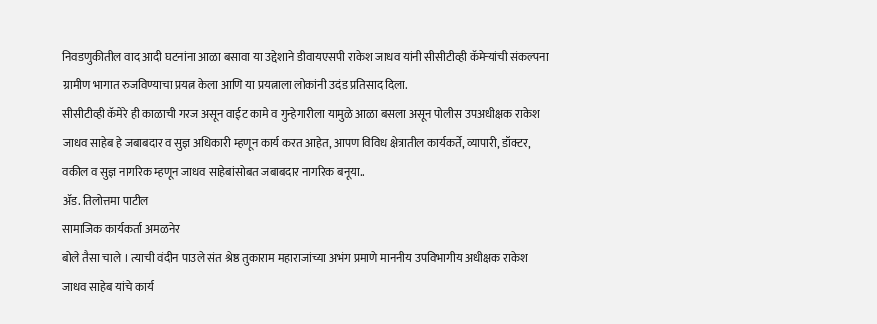निवडणुकीतील वाद आदी घटनांना आळा बसावा या उद्देशाने डीवायएसपी राकेश जाधव यांनी सीसीटीव्ही कॅमेऱ्यांची संकल्पना ग्रामीण भागात रुजविण्याचा प्रयत्न केला आणि या प्रयत्नाला लोकांनी उदंड प्रतिसाद दिला.
सीसीटीव्ही कॅमेरे ही काळाची गरज असून वाईट कामे व गुन्हेगारीला यामुळे आळा बसला असून पोलीस उपअधीक्षक राकेश जाधव साहेब हे जबाबदार व सुज्ञ अधिकारी म्हणून कार्य करत आहेत, आपण विविध क्षेत्रातील कार्यकर्ते, व्यापारी, डॉक्टर, वकील व सुज्ञ नागरिक म्हणून जाधव साहेबांसोबत जबाबदार नागरिक बनूया..
ॲड. तिलोत्तमा पाटील
सामाजिक कार्यकर्ता अमळनेर
बोले तैसा चाले । त्याची वंदीन पाउले संत श्रेष्ठ तुकाराम महाराजांच्या अभंग प्रमाणे माननीय उपविभागीय अधीक्षक राकेश जाधव साहेब यांचे कार्य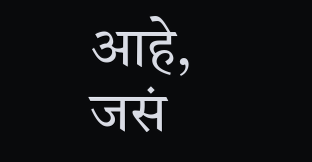आहे, जसं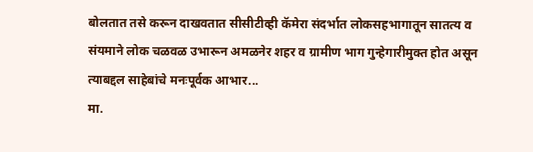बोलतात तसे करून दाखवतात सीसीटीव्ही कॅमेरा संदर्भात लोकसहभागातून सातत्य व संयमाने लोक चळवळ उभारून अमळनेर शहर व ग्रामीण भाग गुन्हेगारीमुक्त होत असून त्याबद्दल साहेबांचे मनःपूर्वक आभार...
मा.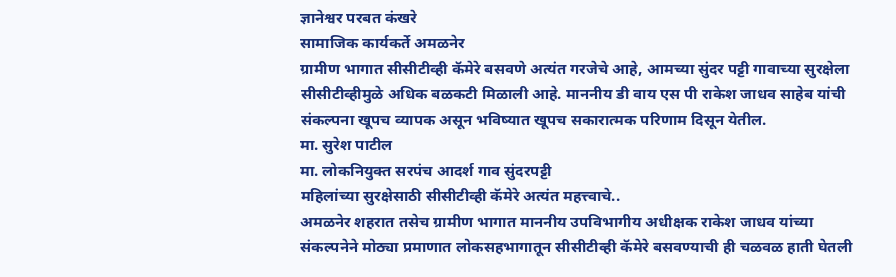ज्ञानेश्वर परबत कंखरे
सामाजिक कार्यकर्ते अमळनेर
ग्रामीण भागात सीसीटीव्ही कॅमेरे बसवणे अत्यंत गरजेचे आहे, आमच्या सुंदर पट्टी गावाच्या सुरक्षेला सीसीटीव्हीमुळे अधिक बळकटी मिळाली आहे. माननीय डी वाय एस पी राकेश जाधव साहेब यांची संकल्पना खूपच व्यापक असून भविष्यात खूपच सकारात्मक परिणाम दिसून येतील.
मा. सुरेश पाटील
मा. लोकनियुक्त सरपंच आदर्श गाव सुंदरपट्टी
महिलांच्या सुरक्षेसाठी सीसीटीव्ही कॅमेरे अत्यंत महत्त्वाचे..
अमळनेर शहरात तसेच ग्रामीण भागात माननीय उपविभागीय अधीक्षक राकेश जाधव यांच्या संकल्पनेने मोठ्या प्रमाणात लोकसहभागातून सीसीटीव्ही कॅमेरे बसवण्याची ही चळवळ हाती घेतली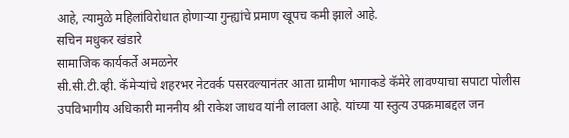आहे, त्यामुळे महिलांविरोधात होणाऱ्या गुन्ह्यांचे प्रमाण खूपच कमी झाले आहे.
सचिन मधुकर खंडारे
सामाजिक कार्यकर्ते अमळनेर
सी.सी.टी.व्ही. कॅमेऱ्यांचे शहरभर नेटवर्क पसरवल्यानंतर आता ग्रामीण भागाकडे कॅमेरे लावण्याचा सपाटा पोलीस उपविभागीय अधिकारी माननीय श्री राकेश जाधव यांनी लावला आहे. यांच्या या स्तुत्य उपक्रमाबद्दल जन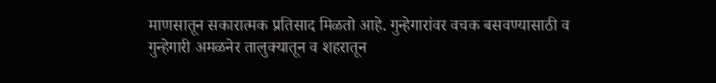माणसातून सकारात्मक प्रतिसाद मिळतो आहे. गुन्हेगारांवर वचक बसवण्यासाठी व गुन्हेगारी अमळनेर तालुक्यातून व शहरातून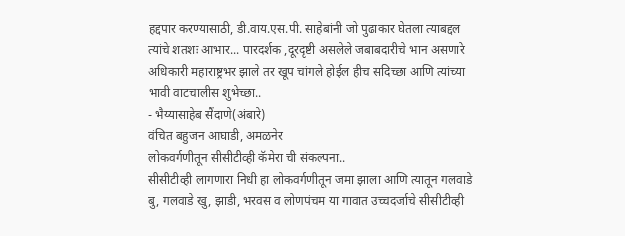हद्दपार करण्यासाठी, डी.वाय.एस.पी. साहेबांनी जो पुढाकार घेतला त्याबद्दल त्यांचे शतशः आभार... पारदर्शक ,दूरदृष्टी असलेले जबाबदारीचे भान असणारे अधिकारी महाराष्ट्रभर झाले तर खूप चांगले होईल हीच सदिच्छा आणि त्यांच्या भावी वाटचालीस शुभेच्छा..
- भैय्यासाहेब सैंदाणे(अंबारे)
वंचित बहुजन आघाडी, अमळनेर
लोकवर्गणीतून सीसीटीव्ही कॅमेरा ची संकल्पना..
सीसीटीव्ही लागणारा निधी हा लोकवर्गणीतून जमा झाला आणि त्यातून गलवाडे बु, गलवाडे खु, झाडी, भरवस व लोणपंचम या गावात उच्चदर्जाचे सीसीटीव्ही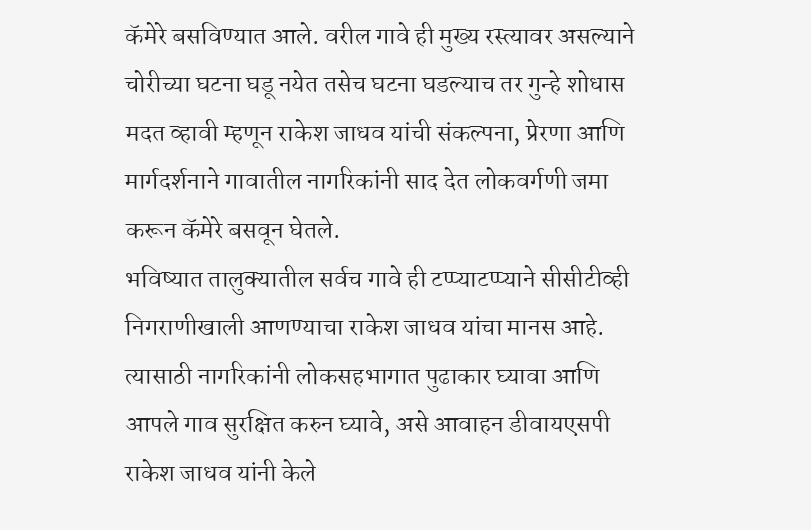कॅमेरे बसविण्यात आले. वरील गावे ही मुख्य रस्त्यावर असल्याने चोरीच्या घटना घडू नयेत तसेच घटना घडल्याच तर गुन्हे शोधास मदत व्हावी म्हणून राकेश जाधव यांची संकल्पना, प्रेरणा आणि मार्गदर्शनाने गावातील नागरिकांनी साद देत लोकवर्गणी जमा करून कॅमेरे बसवून घेतले.
भविष्यात तालुक्यातील सर्वच गावे ही टप्प्याटप्प्याने सीसीटीव्ही निगराणीखाली आणण्याचा राकेश जाधव यांचा मानस आहे. त्यासाठी नागरिकांनी लोकसहभागात पुढाकार घ्यावा आणि आपले गाव सुरक्षित करुन घ्यावे, असे आवाहन डीवायएसपी राकेश जाधव यांनी केले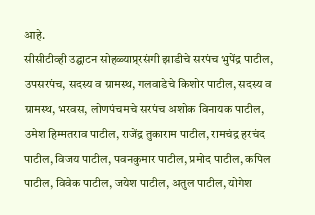आहे.
सीसीटीव्ही उद्घाटन सोहळ्याप्र्रसंगी झाडीचे सरपंच भुपेंद्र पाटील, उपसरपंच, सदस्य व ग्रामस्थ, गलवाडेचे किशोर पाटील, सदस्य व ग्रामस्थ, भरवस, लोणपंचमचे सरपंच अशोक विनायक पाटील, उमेश हिम्मतराव पाटील, राजेंद्र तुकाराम पाटील, रामचंद्र हरचंद पाटील, विजय पाटील, पवनकुमार पाटील, प्रमोद पाटील, कपिल पाटील, विवेक पाटील, जयेश पाटील, अतुल पाटील, योगेश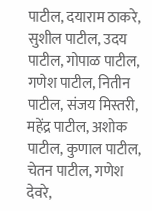पाटील, दयाराम ठाकरे, सुशील पाटील, उदय पाटील, गोपाळ पाटील, गणेश पाटील, नितीन पाटील, संजय मिस्तरी, महेंद्र पाटील, अशोक पाटील, कुणाल पाटील, चेतन पाटील, गणेश देवरे,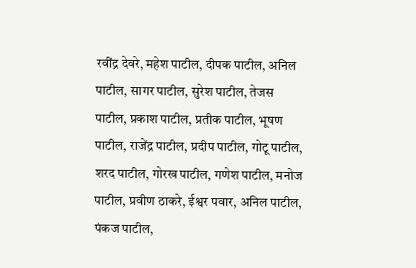रवींद्र देवरे, महेश पाटील, दीपक पाटील, अनिल पाटील, सागर पाटील, सुरेश पाटील, तेजस पाटील, प्रकाश पाटील, प्रतीक पाटील, भूषण पाटील, राजेंद्र पाटील, प्रदीप पाटील, गोटू पाटील, शरद पाटील, गोरख पाटील, गणेश पाटील, मनोज पाटील, प्रवीण ठाकरे, ईश्वर पवार, अनिल पाटील, पंकज पाटील,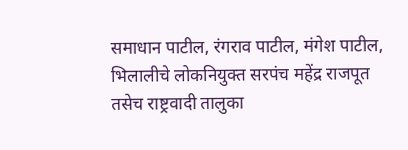समाधान पाटील, रंगराव पाटील, मंगेश पाटील, भिलालीचे लोकनियुक्त सरपंच महेंद्र राजपूत तसेच राष्ट्रवादी तालुका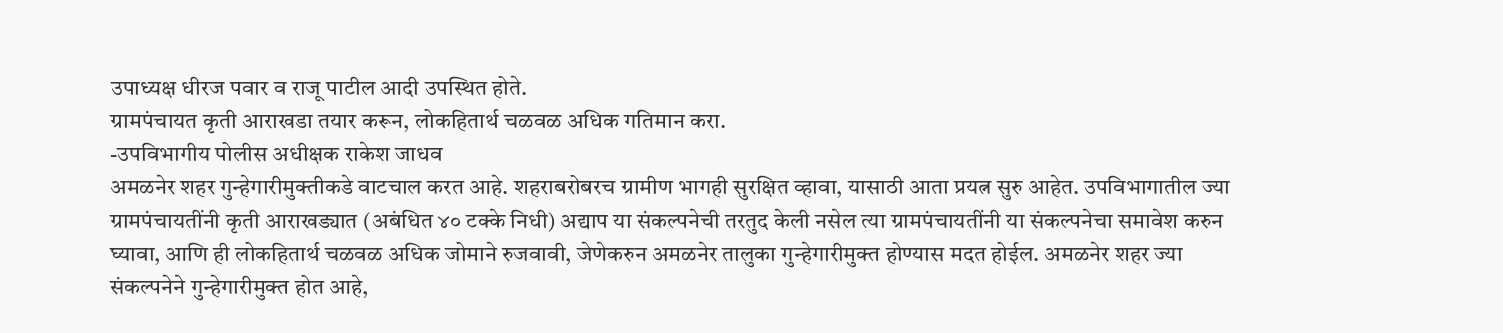उपाध्यक्ष धीरज पवार व राजू पाटील आदी उपस्थित होते.
ग्रामपंचायत कृती आराखडा तयार करून, लोकहितार्थ चळवळ अधिक गतिमान करा.
-उपविभागीय पोलीस अधीक्षक राकेश जाधव
अमळनेर शहर गुन्हेगारीमुक्तीकडे वाटचाल करत आहे. शहराबरोबरच ग्रामीण भागही सुरक्षित व्हावा, यासाठी आता प्रयत्न सुरु आहेत. उपविभागातील ज्या ग्रामपंचायतींनी कृती आराखड्यात (अबंधित ४० टक्के निधी) अद्याप या संकल्पनेची तरतुद केली नसेल त्या ग्रामपंचायतींनी या संकल्पनेचा समावेश करुन घ्यावा, आणि ही लोकहितार्थ चळवळ अधिक जोमाने रुजवावी, जेणेकरुन अमळनेर तालुका गुन्हेगारीमुक्त होण्यास मदत होईल. अमळनेर शहर ज्या संकल्पनेने गुन्हेगारीमुक्त होत आहे,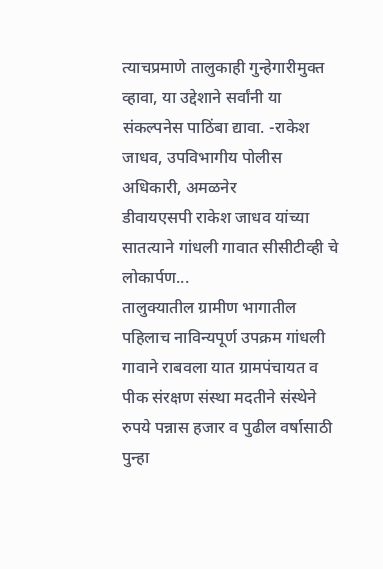त्याचप्रमाणे तालुकाही गुन्हेगारीमुक्त व्हावा, या उद्देशाने सर्वांनी या संकल्पनेस पाठिंबा द्यावा. -राकेश जाधव, उपविभागीय पोलीस अधिकारी, अमळनेर
डीवायएसपी राकेश जाधव यांच्या सातत्याने गांधली गावात सीसीटीव्ही चे लोकार्पण...
तालुक्यातील ग्रामीण भागातील पहिलाच नाविन्यपूर्ण उपक्रम गांधली गावाने राबवला यात ग्रामपंचायत व पीक संरक्षण संस्था मदतीने संस्थेने रुपये पन्नास हजार व पुढील वर्षासाठी पुन्हा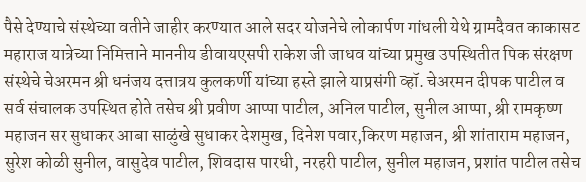पैसे देण्याचे संस्थेच्या वतीने जाहीर करण्यात आले सदर योजनेचे लोकार्पण गांधली येथे ग्रामदैवत काकासट महाराज यात्रेच्या निमित्ताने माननीय डीवायएसपी राकेश जी जाधव यांच्या प्रमुख उपस्थितीत पिक संरक्षण संस्थेचे चेअरमन श्री धनंजय दत्तात्रय कुलकर्णी यांच्या हस्ते झाले याप्रसंगी व्हॉ. चेअरमन दीपक पाटील व सर्व संचालक उपस्थित होते तसेच श्री प्रवीण आप्पा पाटील, अनिल पाटील, सुनील आप्पा, श्री रामकृष्ण महाजन सर सुधाकर आबा साळुंखे सुधाकर देशमुख, दिनेश पवार,किरण महाजन, श्री शांताराम महाजन, सुरेश कोळी सुनील, वासुदेव पाटील, शिवदास पारधी, नरहरी पाटील, सुनील महाजन, प्रशांत पाटील तसेच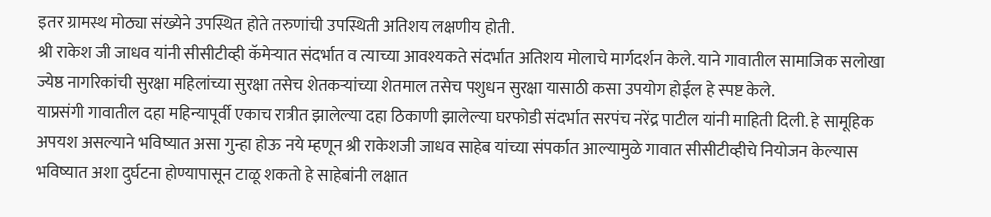इतर ग्रामस्थ मोठ्या संख्येने उपस्थित होते तरुणांची उपस्थिती अतिशय लक्षणीय होती.
श्री राकेश जी जाधव यांनी सीसीटीव्ही कॅमेऱ्यात संदर्भात व त्याच्या आवश्यकते संदर्भात अतिशय मोलाचे मार्गदर्शन केले. याने गावातील सामाजिक सलोखा ज्येष्ठ नागरिकांची सुरक्षा महिलांच्या सुरक्षा तसेच शेतकऱ्यांच्या शेतमाल तसेच पशुधन सुरक्षा यासाठी कसा उपयोग होईल हे स्पष्ट केले.
याप्रसंगी गावातील दहा महिन्यापूर्वी एकाच रात्रीत झालेल्या दहा ठिकाणी झालेल्या घरफोडी संदर्भात सरपंच नरेंद्र पाटील यांनी माहिती दिली. हे सामूहिक अपयश असल्याने भविष्यात असा गुन्हा होऊ नये म्हणून श्री राकेशजी जाधव साहेब यांच्या संपर्कात आल्यामुळे गावात सीसीटीव्हीचे नियोजन केल्यास भविष्यात अशा दुर्घटना होण्यापासून टाळू शकतो हे साहेबांनी लक्षात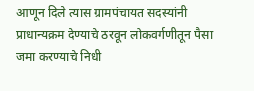आणून दिले त्यास ग्रामपंचायत सदस्यांनी प्राधान्यक्रम देण्याचे ठरवून लोकवर्गणीतून पैसा जमा करण्याचे निधी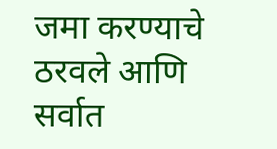जमा करण्याचे ठरवले आणि सर्वात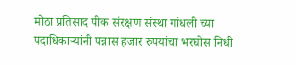मोठा प्रतिसाद पीक संरक्षण संस्था गांधली च्या पदाधिकाऱ्यांनी पन्नास हजार रुपयांचा भरघोस निधी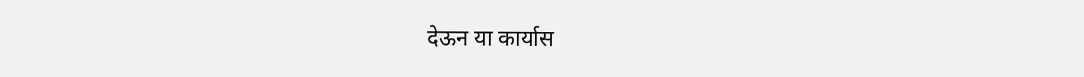देऊन या कार्यास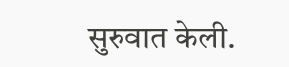सुरुवात केली.